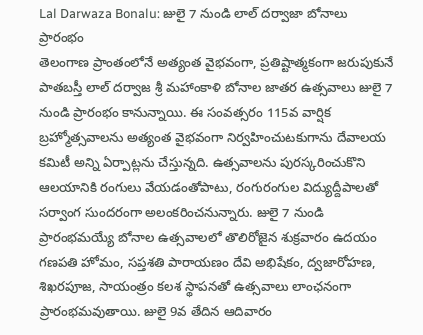Lal Darwaza Bonalu: జులై 7 నుండి లాల్ దర్వాజా బోనాలు ప్రారంభం
తెలంగాణ ప్రాంతంలోనే అత్యంత వైభవంగా, ప్రతిష్టాత్మకంగా జరుపుకునే పాతబస్తీ లాల్ దర్వాజ శ్రీ మహాంకాళి బోనాల జాతర ఉత్సవాలు జులై 7 నుండి ప్రారంభం కానున్నాయి. ఈ సంవత్సరం 115వ వార్షిక బ్రహ్మోత్సవాలను అత్యంత వైభవంగా నిర్వహించుటకుగాను దేవాలయ కమిటీ అన్ని ఏర్పాట్లను చేస్తున్నది. ఉత్సవాలను పురస్కరించుకొని ఆలయానికి రంగులు వేయడంతోపాటు, రంగురంగుల విద్యుద్దీపాలతో సర్వాంగ సుందరంగా అలంకరించనున్నారు. జులై 7 నుండి ప్రారంభమయ్యే బోనాల ఉత్సవాలలో తొలిరోజైన శుక్రవారం ఉదయం గణపతి హోమం, సప్తశతి పారాయణం దేవి అభిషేకం, ద్వజారోహణ, శిఖరపూజ, సాయంత్రం కలశ స్థాపనతో ఉత్సవాలు లాంఛనంగా ప్రారంభమవుతాయి. జులై 9వ తేదిన ఆదివారం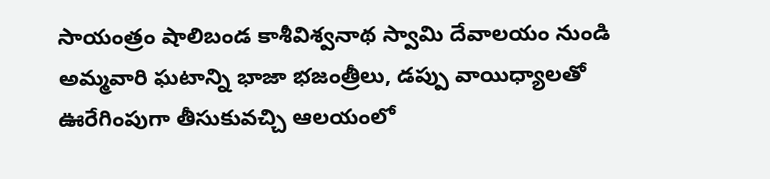సాయంత్రం షాలిబండ కాశీవిశ్వనాథ స్వామి దేవాలయం నుండి అమ్మవారి ఘటాన్ని భాజా భజంత్రీలు, డప్పు వాయిధ్యాలతో ఊరేగింపుగా తీసుకువచ్చి ఆలయంలో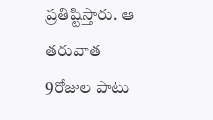ప్రతిష్టిస్తారు. ఆ తరువాత 9రోజుల పాటు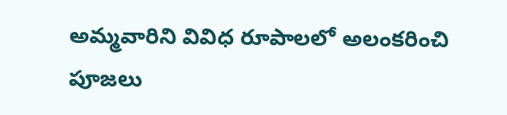అమ్మవారిని వివిధ రూపాలలో అలంకరించి పూజలు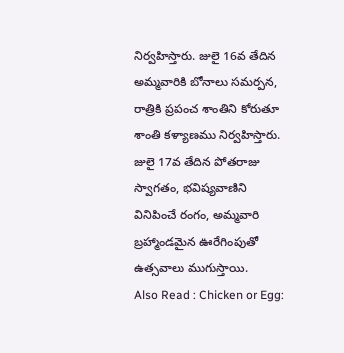నిర్వహిస్తారు. జులై 16వ తేదిన అమ్మవారికి బోనాలు సమర్పన, రాత్రికి ప్రపంచ శాంతిని కోరుతూ శాంతి కళ్యాణము నిర్వహిస్తారు. జులై 17వ తేదిన పోతరాజు స్వాగతం, భవిష్యవాణిని వినిపించే రంగం, అమ్మవారి బ్రహ్మాండమైన ఊరేగింపుతో ఉత్సవాలు ముగుస్తాయి.
Also Read : Chicken or Egg: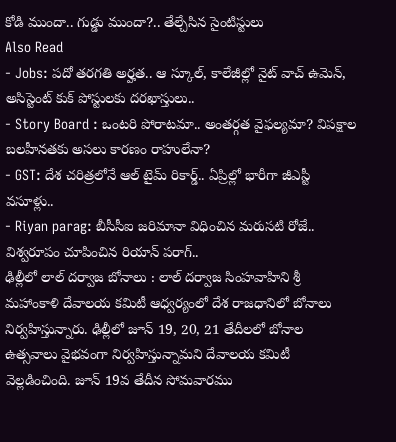కోడి ముందా.. గుడ్డు ముందా?.. తేల్చేసిన సైంటిస్టులు
Also Read
- Jobs: పదో తరగతి అర్హత.. ఆ స్కూల్, కాలేజీల్లో నైట్ వాచ్ ఉమెన్, అసిస్టెంట్ కుక్ పోస్టులకు దరఖాస్తులు..
- Story Board : ఒంటరి పోరాటమా.. అంతర్గత వైఫల్యమా? విపక్షాల బలహీనతకు అసలు కారణం రాహులేనా?
- GST: దేశ చరిత్రలోనే ఆల్ టైమ్ రికార్డ్.. ఏప్రిల్లో భారీగా జీఎస్టీ వసూళ్లు..
- Riyan parag: బీసీసీఐ జరిమానా విధించిన మరుసటి రోజే.. విశ్వరూపం చూపించిన రియాన్ పరాగ్..
ఢిల్లీలో లాల్ దర్వాజ బోనాలు : లాల్ దర్వాజ సింహవాహిని శ్రీ మహాంకాళి దేవాలయ కమిటీ ఆధ్వర్యంలో దేశ రాజధానిలో బోనాలు నిర్వహిస్తున్నారు. ఢిల్లీలో జూన్ 19, 20, 21 తేదీలలో బోనాల ఉత్సవాలు వైభవంగా నిర్వహిస్తున్నామని దేవాలయ కమిటీ వెల్లడించింది. జూన్ 19వ తేదీన సోమవారము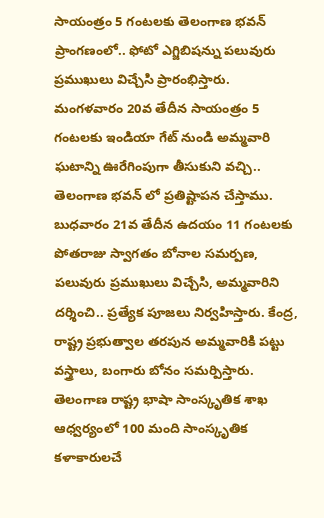సాయంత్రం 5 గంటలకు తెలంగాణ భవన్ ప్రాంగణంలో.. ఫోటో ఎగ్జిబిషన్ను పలువురు ప్రముఖులు విచ్చేసి ప్రారంభిస్తారు. మంగళవారం 20వ తేదీన సాయంత్రం 5 గంటలకు ఇండియా గేట్ నుండి అమ్మవారి ఘటాన్ని ఊరేగింపుగా తీసుకుని వచ్చి.. తెలంగాణ భవన్ లో ప్రతిష్టాపన చేస్తాము. బుధవారం 21వ తేదీన ఉదయం 11 గంటలకు పోతరాజు స్వాగతం బోనాల సమర్పణ, పలువురు ప్రముఖులు విచ్చేసి, అమ్మవారిని దర్శించి.. ప్రత్యేక పూజలు నిర్వహిస్తారు. కేంద్ర, రాష్ట్ర ప్రభుత్వాల తరపున అమ్మవారికి పట్టు వస్త్రాలు, బంగారు బోనం సమర్పిస్తారు. తెలంగాణ రాష్ట్ర భాషా సాంస్కృతిక శాఖ ఆధ్వర్యంలో 100 మంది సాంస్కృతిక కళాకారులచే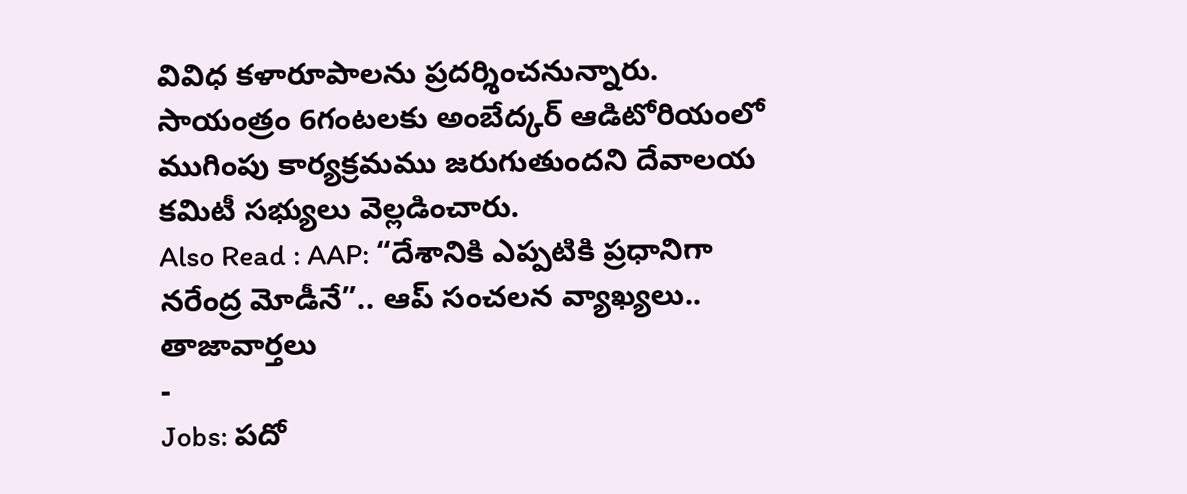వివిధ కళారూపాలను ప్రదర్శించనున్నారు. సాయంత్రం 6గంటలకు అంబేద్కర్ ఆడిటోరియంలో ముగింపు కార్యక్రమము జరుగుతుందని దేవాలయ కమిటీ సభ్యులు వెల్లడించారు.
Also Read : AAP: “దేశానికి ఎప్పటికి ప్రధానిగా నరేంద్ర మోడీనే”.. ఆప్ సంచలన వ్యాఖ్యలు..
తాజావార్తలు
-
Jobs: పదో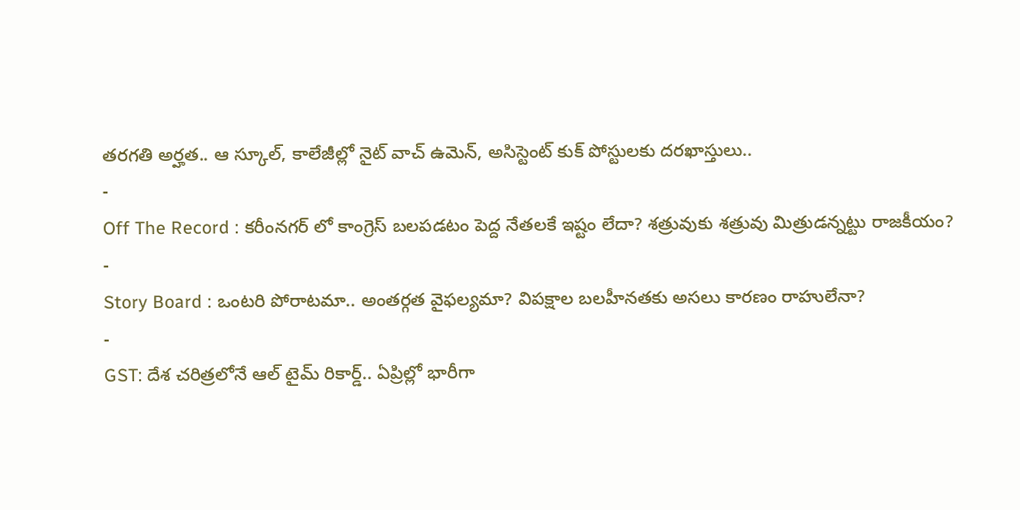తరగతి అర్హత.. ఆ స్కూల్, కాలేజీల్లో నైట్ వాచ్ ఉమెన్, అసిస్టెంట్ కుక్ పోస్టులకు దరఖాస్తులు..
-
Off The Record : కరీంనగర్ లో కాంగ్రెస్ బలపడటం పెద్ద నేతలకే ఇష్టం లేదా? శత్రువుకు శత్రువు మిత్రుడన్నట్టు రాజకీయం?
-
Story Board : ఒంటరి పోరాటమా.. అంతర్గత వైఫల్యమా? విపక్షాల బలహీనతకు అసలు కారణం రాహులేనా?
-
GST: దేశ చరిత్రలోనే ఆల్ టైమ్ రికార్డ్.. ఏప్రిల్లో భారీగా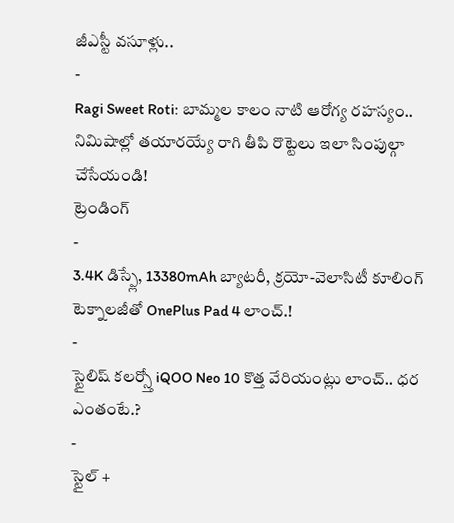జీఎస్టీ వసూళ్లు..
-
Ragi Sweet Roti: బామ్మల కాలం నాటి ఆరోగ్య రహస్యం.. నిమిషాల్లో తయారయ్యే రాగి తీపి రొట్టెలు ఇలా సింపుల్గా చేసేయండి!
ట్రెండింగ్
-
3.4K డిస్ప్లే, 13380mAh బ్యాటరీ, క్రయో-వెలాసిటీ కూలింగ్ టెక్నాలజీతో OnePlus Pad 4 లాంచ్.!
-
స్టైలిష్ కలర్స్తో iQOO Neo 10 కొత్త వేరియంట్లు లాంచ్.. ధర ఎంతంటే.?
-
స్టైల్ +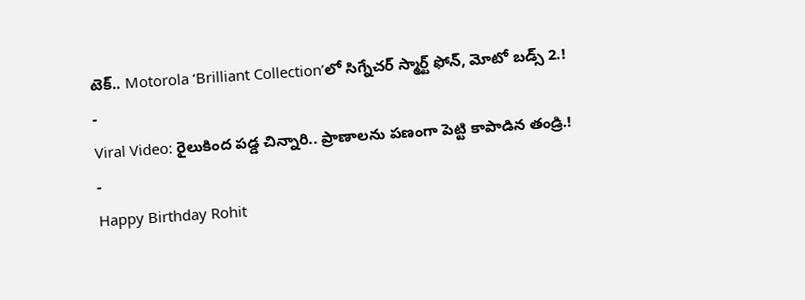టెక్.. Motorola ‘Brilliant Collection’లో సిగ్నేచర్ స్మార్ట్ ఫోన్, మోటో బడ్స్ 2.!
-
Viral Video: రైలుకింద పడ్డ చిన్నారి.. ప్రాణాలను పణంగా పెట్టి కాపాడిన తండ్రి.!
-
Happy Birthday Rohit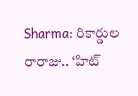Sharma: రికార్డుల రారాజు.. ‘హిట్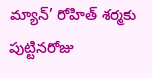మ్యాన్’ రోహిత్ శర్మకు పుట్టినరోజు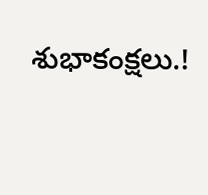శుభాకంక్షలు.!